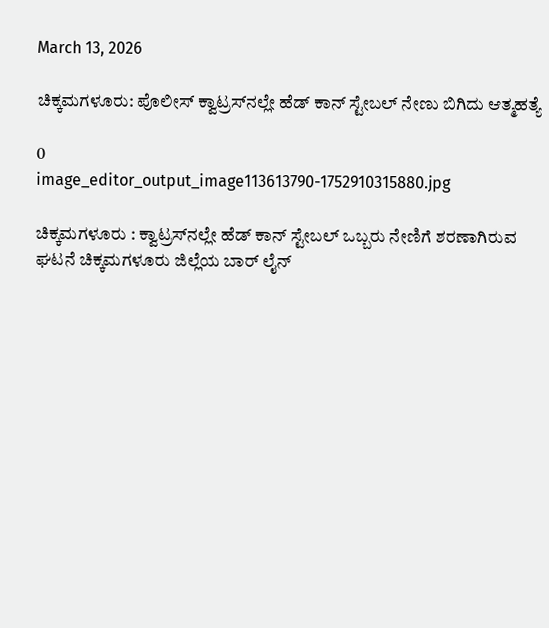March 13, 2026

ಚಿಕ್ಕಮಗಳೂರು: ಪೊಲೀಸ್ ಕ್ವಾಟ್ರಸ್‌ನಲ್ಲೇ ಹೆಡ್ ಕಾನ್‌ ಸ್ಟೇಬಲ್ ನೇಣು ಬಿಗಿದು ಆತ್ಮಹತ್ಯೆ

0
image_editor_output_image113613790-1752910315880.jpg

ಚಿಕ್ಕಮಗಳೂರು : ಕ್ವಾಟ್ರಸ್‌ನಲ್ಲೇ ಹೆಡ್ ಕಾನ್‌ ಸ್ಟೇಬಲ್ ಒಬ್ಬರು ನೇಣಿಗೆ ಶರಣಾಗಿರುವ ಘಟನೆ ಚಿಕ್ಕಮಗಳೂರು ಜಿಲ್ಲೆಯ ಬಾರ್ ಲೈನ್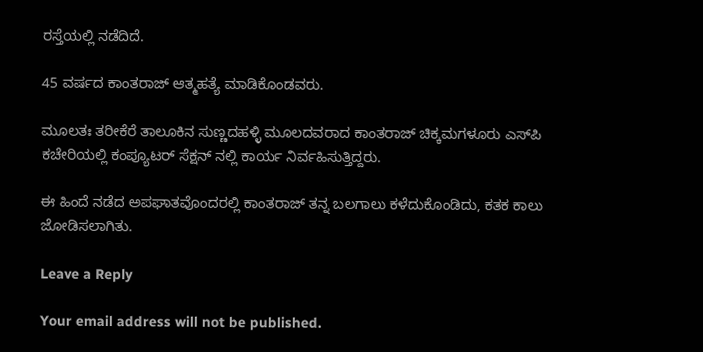ರಸ್ತೆಯಲ್ಲಿ ನಡೆದಿದೆ.

45 ವರ್ಷದ ಕಾಂತರಾಜ್ ಆತ್ಮಹತ್ಯೆ ಮಾಡಿಕೊಂಡವರು.

ಮೂಲತಃ ತರೀಕೆರೆ ತಾಲೂಕಿನ ಸುಣ್ಣದಹಳ್ಳಿ ಮೂಲದವರಾದ ಕಾಂತರಾಜ್ ಚಿಕ್ಕಮಗಳೂರು ಎಸ್‌ಪಿ ಕಚೇರಿಯಲ್ಲಿ ಕಂಪ್ಯೂಟರ್ ಸೆಕ್ಷನ್ ನಲ್ಲಿ ಕಾರ್ಯ ನಿರ್ವಹಿಸುತ್ತಿದ್ದರು.

ಈ ಹಿಂದೆ ನಡೆದ ಅಪಘಾತವೊಂದರಲ್ಲಿ ಕಾಂತರಾಜ್ ತನ್ನ ಬಲಗಾಲು ಕಳೆದುಕೊಂಡಿದು, ಕತಕ ಕಾಲು ಜೋಡಿಸಲಾಗಿತು.

Leave a Reply

Your email address will not be published.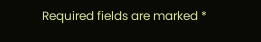Required fields are marked *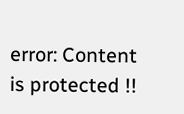error: Content is protected !!